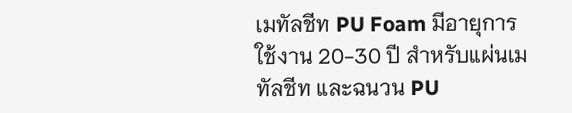เมทัลชีท PU Foam มีอายุการใช้งาน 20-30 ปี สำหรับแผ่นเมทัลชีท และฉนวน PU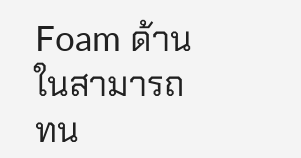Foam ด้านในสามารถทน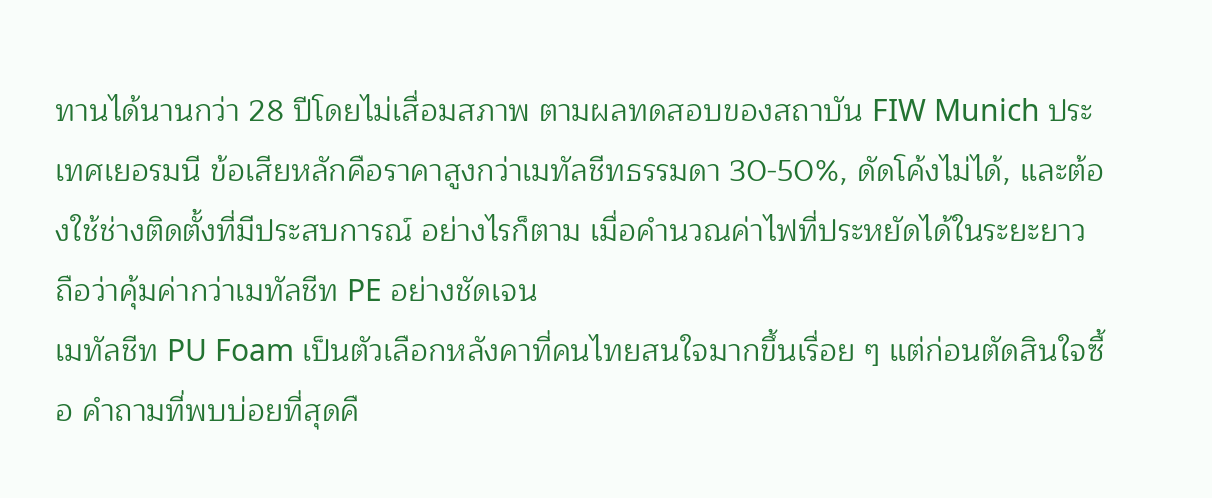ทานได้นานกว่า 28 ปีโดยไม่เสื่อมสภาพ ตามผลทดสอบของสถาบัน FIW Munich ประเทศเยอรมนี ข้อเสียหลักคือราคาสูงกว่าเมทัลชีทธรรมดา 30-50%, ดัดโค้งไม่ได้, และต้องใช้ช่างติดตั้งที่มีประสบการณ์ อย่างไรก็ตาม เมื่อคำนวณค่าไฟที่ประหยัดได้ในระยะยาว ถือว่าคุ้มค่ากว่าเมทัลชีท PE อย่างชัดเจน
เมทัลชีท PU Foam เป็นตัวเลือกหลังคาที่คนไทยสนใจมากขึ้นเรื่อย ๆ แต่ก่อนตัดสินใจซื้อ คำถามที่พบบ่อยที่สุดคื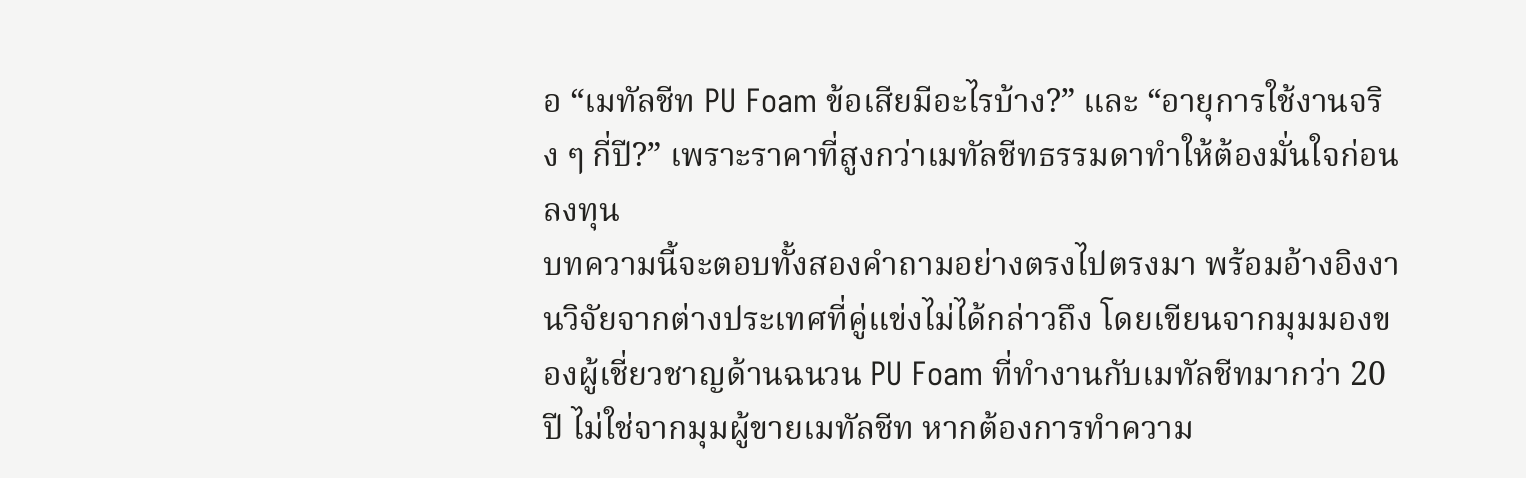อ “เมทัลชีท PU Foam ข้อเสียมีอะไรบ้าง?” และ “อายุการใช้งานจริง ๆ กี่ปี?” เพราะราคาที่สูงกว่าเมทัลชีทธรรมดาทำให้ต้องมั่นใจก่อนลงทุน
บทความนี้จะตอบทั้งสองคำถามอย่างตรงไปตรงมา พร้อมอ้างอิงงานวิจัยจากต่างประเทศที่คู่แข่งไม่ได้กล่าวถึง โดยเขียนจากมุมมองของผู้เชี่ยวชาญด้านฉนวน PU Foam ที่ทำงานกับเมทัลชีทมากว่า 20 ปี ไม่ใช่จากมุมผู้ขายเมทัลชีท หากต้องการทำความ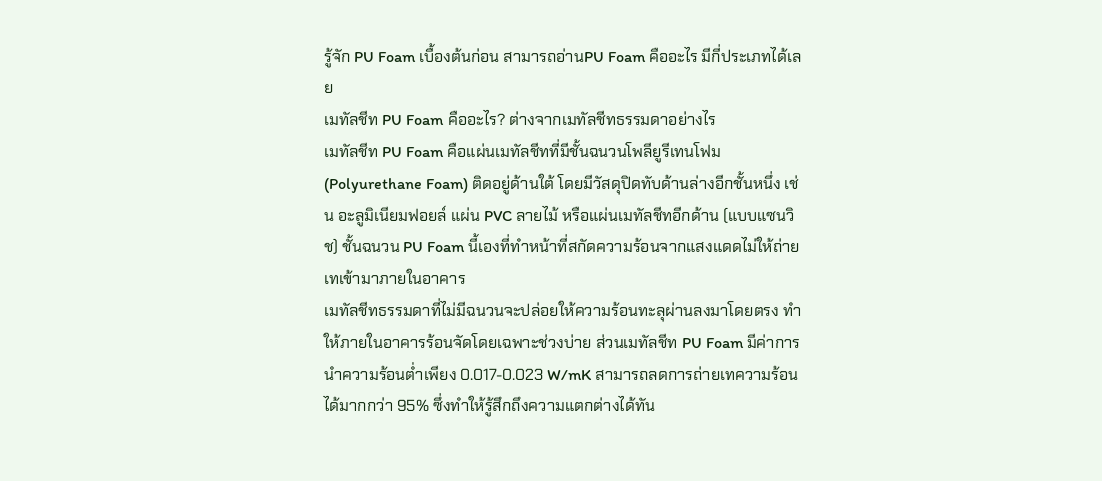รู้จัก PU Foam เบื้องต้นก่อน สามารถอ่านPU Foam คืออะไร มีกี่ประเภทได้เลย
เมทัลชีท PU Foam คืออะไร? ต่างจากเมทัลชีทธรรมดาอย่างไร
เมทัลชีท PU Foam คือแผ่นเมทัลชีทที่มีชั้นฉนวนโพลียูรีเทนโฟม (Polyurethane Foam) ติดอยู่ด้านใต้ โดยมีวัสดุปิดทับด้านล่างอีกชั้นหนึ่ง เช่น อะลูมิเนียมฟอยล์ แผ่น PVC ลายไม้ หรือแผ่นเมทัลชีทอีกด้าน (แบบแซนวิช) ชั้นฉนวน PU Foam นี้เองที่ทำหน้าที่สกัดความร้อนจากแสงแดดไม่ให้ถ่ายเทเข้ามาภายในอาคาร
เมทัลชีทธรรมดาที่ไม่มีฉนวนจะปล่อยให้ความร้อนทะลุผ่านลงมาโดยตรง ทำให้ภายในอาคารร้อนจัดโดยเฉพาะช่วงบ่าย ส่วนเมทัลชีท PU Foam มีค่าการนำความร้อนต่ำเพียง 0.017-0.023 W/mK สามารถลดการถ่ายเทความร้อนได้มากกว่า 95% ซึ่งทำให้รู้สึกถึงความแตกต่างได้ทัน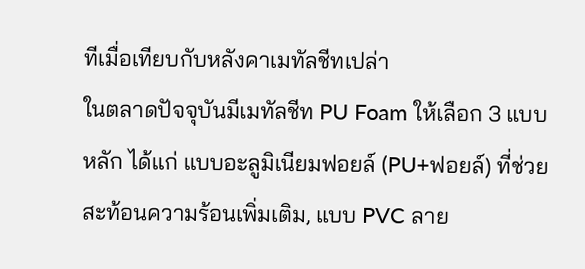ทีเมื่อเทียบกับหลังคาเมทัลชีทเปล่า
ในตลาดปัจจุบันมีเมทัลชีท PU Foam ให้เลือก 3 แบบหลัก ได้แก่ แบบอะลูมิเนียมฟอยล์ (PU+ฟอยล์) ที่ช่วยสะท้อนความร้อนเพิ่มเติม, แบบ PVC ลาย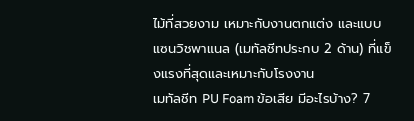ไม้ที่สวยงาม เหมาะกับงานตกแต่ง และแบบแซนวิชพาแนล (เมทัลชีทประกบ 2 ด้าน) ที่แข็งแรงที่สุดและเหมาะกับโรงงาน
เมทัลชีท PU Foam ข้อเสีย มีอะไรบ้าง? 7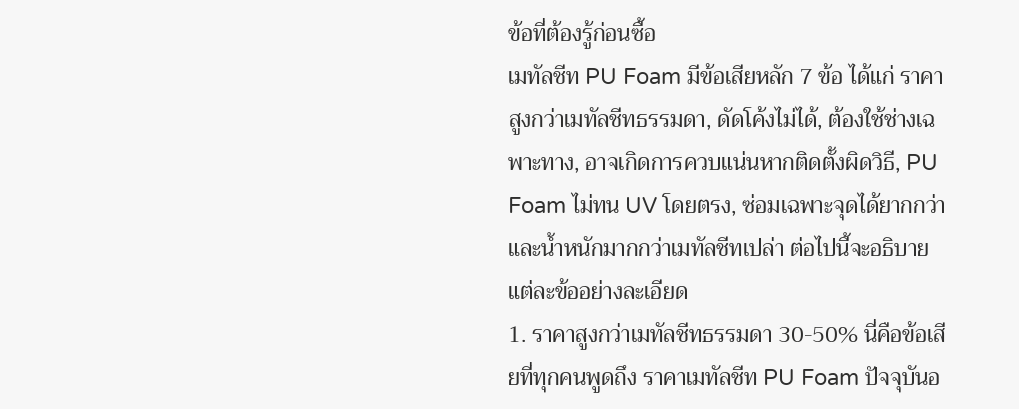ข้อที่ต้องรู้ก่อนซื้อ
เมทัลชีท PU Foam มีข้อเสียหลัก 7 ข้อ ได้แก่ ราคาสูงกว่าเมทัลชีทธรรมดา, ดัดโค้งไม่ได้, ต้องใช้ช่างเฉพาะทาง, อาจเกิดการควบแน่นหากติดตั้งผิดวิธี, PU Foam ไม่ทน UV โดยตรง, ซ่อมเฉพาะจุดได้ยากกว่า และน้ำหนักมากกว่าเมทัลชีทเปล่า ต่อไปนี้จะอธิบายแต่ละข้ออย่างละเอียด
1. ราคาสูงกว่าเมทัลชีทธรรมดา 30-50% นี่คือข้อเสียที่ทุกคนพูดถึง ราคาเมทัลชีท PU Foam ปัจจุบันอ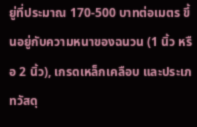ยู่ที่ประมาณ 170-500 บาทต่อเมตร ขึ้นอยู่กับความหนาของฉนวน (1 นิ้ว หรือ 2 นิ้ว), เกรดเหล็กเคลือบ และประเภทวัสดุ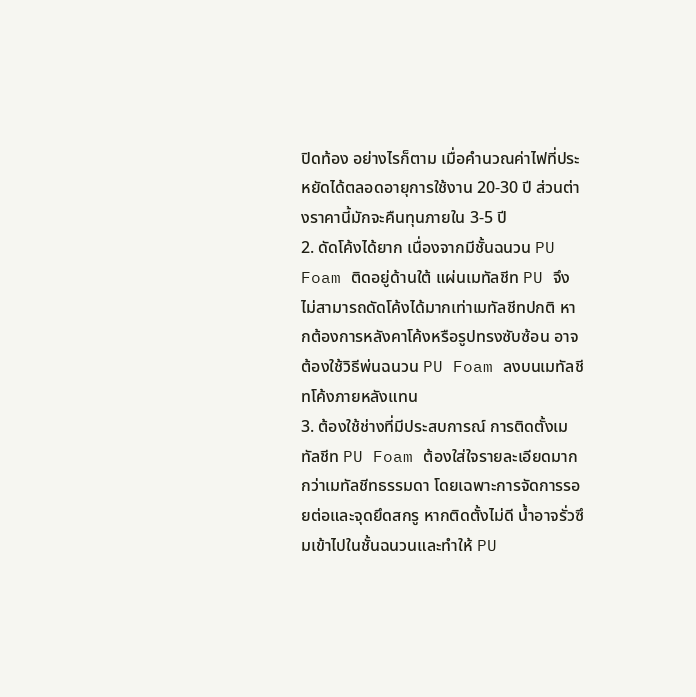ปิดท้อง อย่างไรก็ตาม เมื่อคำนวณค่าไฟที่ประหยัดได้ตลอดอายุการใช้งาน 20-30 ปี ส่วนต่างราคานี้มักจะคืนทุนภายใน 3-5 ปี
2. ดัดโค้งได้ยาก เนื่องจากมีชั้นฉนวน PU Foam ติดอยู่ด้านใต้ แผ่นเมทัลชีท PU จึงไม่สามารถดัดโค้งได้มากเท่าเมทัลชีทปกติ หากต้องการหลังคาโค้งหรือรูปทรงซับซ้อน อาจต้องใช้วิธีพ่นฉนวน PU Foam ลงบนเมทัลชีทโค้งภายหลังแทน
3. ต้องใช้ช่างที่มีประสบการณ์ การติดตั้งเมทัลชีท PU Foam ต้องใส่ใจรายละเอียดมากกว่าเมทัลชีทธรรมดา โดยเฉพาะการจัดการรอยต่อและจุดยึดสกรู หากติดตั้งไม่ดี น้ำอาจรั่วซึมเข้าไปในชั้นฉนวนและทำให้ PU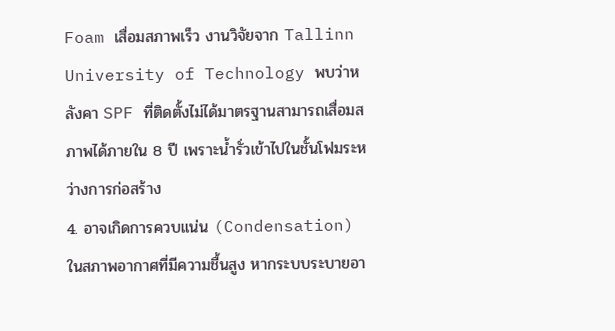Foam เสื่อมสภาพเร็ว งานวิจัยจาก Tallinn University of Technology พบว่าหลังคา SPF ที่ติดตั้งไม่ได้มาตรฐานสามารถเสื่อมสภาพได้ภายใน 8 ปี เพราะน้ำรั่วเข้าไปในชั้นโฟมระหว่างการก่อสร้าง
4. อาจเกิดการควบแน่น (Condensation) ในสภาพอากาศที่มีความชื้นสูง หากระบบระบายอา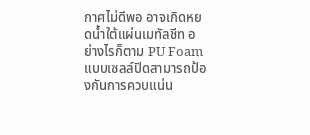กาศไม่ดีพอ อาจเกิดหยดน้ำใต้แผ่นเมทัลชีท อย่างไรก็ตาม PU Foam แบบเซลล์ปิดสามารถป้องกันการควบแน่น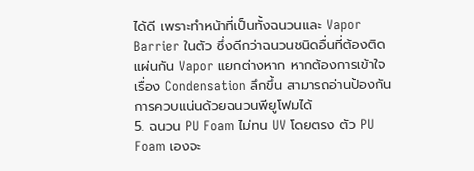ได้ดี เพราะทำหน้าที่เป็นทั้งฉนวนและ Vapor Barrier ในตัว ซึ่งดีกว่าฉนวนชนิดอื่นที่ต้องติดแผ่นกัน Vapor แยกต่างหาก หากต้องการเข้าใจเรื่อง Condensation ลึกขึ้น สามารถอ่านป้องกันการควบแน่นด้วยฉนวนพียูโฟมได้
5. ฉนวน PU Foam ไม่ทน UV โดยตรง ตัว PU Foam เองจะ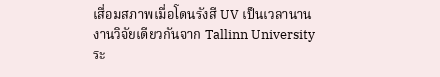เสื่อมสภาพเมื่อโดนรังสี UV เป็นเวลานาน งานวิจัยเดียวกันจาก Tallinn University ระ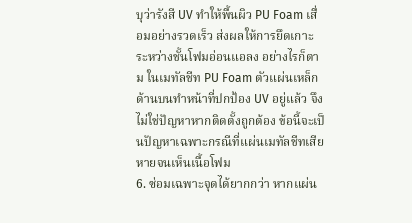บุว่ารังสี UV ทำให้พื้นผิว PU Foam เสื่อมอย่างรวดเร็ว ส่งผลให้การยึดเกาะระหว่างชั้นโฟมอ่อนแอลง อย่างไรก็ตาม ในเมทัลชีท PU Foam ตัวแผ่นเหล็กด้านบนทำหน้าที่ปกป้อง UV อยู่แล้ว จึงไม่ใช่ปัญหาหากติดตั้งถูกต้อง ข้อนี้จะเป็นปัญหาเฉพาะกรณีที่แผ่นเมทัลชีทเสียหายจนเห็นเนื้อโฟม
6. ซ่อมเฉพาะจุดได้ยากกว่า หากแผ่น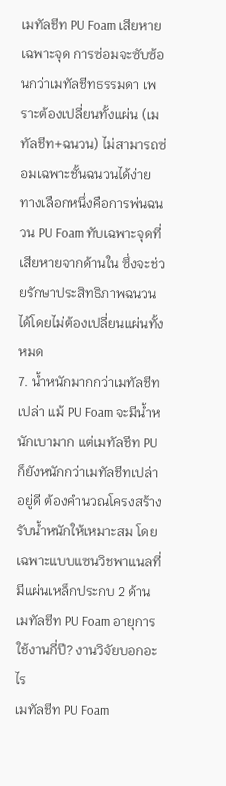เมทัลชีท PU Foam เสียหายเฉพาะจุด การซ่อมจะซับซ้อนกว่าเมทัลชีทธรรมดา เพราะต้องเปลี่ยนทั้งแผ่น (เมทัลชีท+ฉนวน) ไม่สามารถซ่อมเฉพาะชั้นฉนวนได้ง่าย ทางเลือกหนึ่งคือการพ่นฉนวน PU Foam ทับเฉพาะจุดที่เสียหายจากด้านใน ซึ่งจะช่วยรักษาประสิทธิภาพฉนวนได้โดยไม่ต้องเปลี่ยนแผ่นทั้งหมด
7. น้ำหนักมากกว่าเมทัลชีทเปล่า แม้ PU Foam จะมีน้ำหนักเบามาก แต่เมทัลชีท PU ก็ยังหนักกว่าเมทัลชีทเปล่าอยู่ดี ต้องคำนวณโครงสร้างรับน้ำหนักให้เหมาะสม โดยเฉพาะแบบแซนวิชพาแนลที่มีแผ่นเหล็กประกบ 2 ด้าน
เมทัลชีท PU Foam อายุการใช้งานกี่ปี? งานวิจัยบอกอะไร
เมทัลชีท PU Foam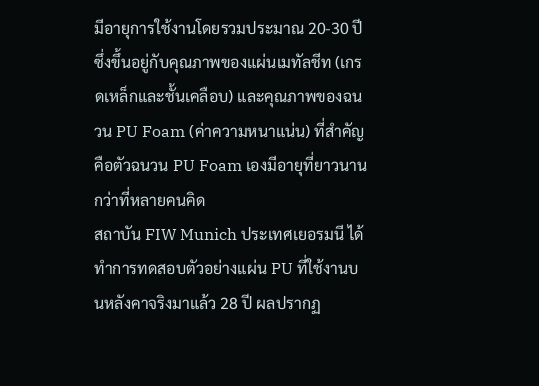มีอายุการใช้งานโดยรวมประมาณ 20-30 ปี ซึ่งขึ้นอยู่กับคุณภาพของแผ่นเมทัลชีท (เกรดเหล็กและชั้นเคลือบ) และคุณภาพของฉนวน PU Foam (ค่าความหนาแน่น) ที่สำคัญคือตัวฉนวน PU Foam เองมีอายุที่ยาวนานกว่าที่หลายคนคิด
สถาบัน FIW Munich ประเทศเยอรมนี ได้ทำการทดสอบตัวอย่างแผ่น PU ที่ใช้งานบนหลังคาจริงมาแล้ว 28 ปี ผลปรากฏ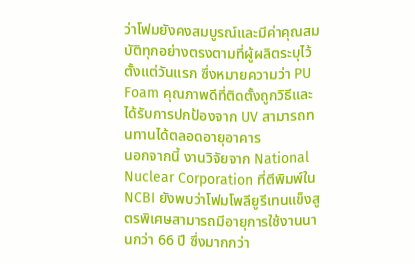ว่าโฟมยังคงสมบูรณ์และมีค่าคุณสมบัติทุกอย่างตรงตามที่ผู้ผลิตระบุไว้ตั้งแต่วันแรก ซึ่งหมายความว่า PU Foam คุณภาพดีที่ติดตั้งถูกวิธีและได้รับการปกป้องจาก UV สามารถทนทานได้ตลอดอายุอาคาร
นอกจากนี้ งานวิจัยจาก National Nuclear Corporation ที่ตีพิมพ์ใน NCBI ยังพบว่าโฟมโพลียูรีเทนแข็งสูตรพิเศษสามารถมีอายุการใช้งานนานกว่า 66 ปี ซึ่งมากกว่า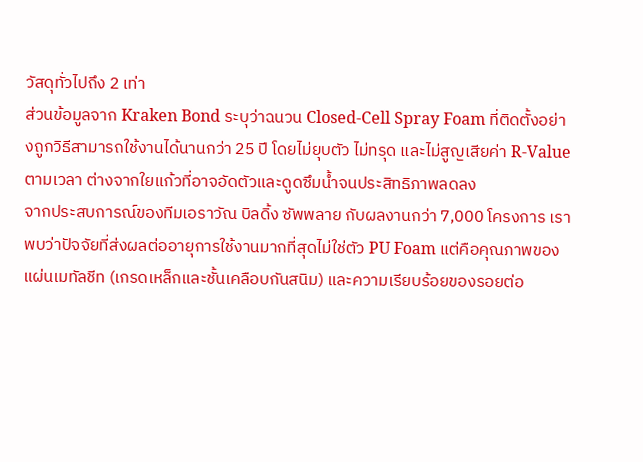วัสดุทั่วไปถึง 2 เท่า
ส่วนข้อมูลจาก Kraken Bond ระบุว่าฉนวน Closed-Cell Spray Foam ที่ติดตั้งอย่างถูกวิธีสามารถใช้งานได้นานกว่า 25 ปี โดยไม่ยุบตัว ไม่ทรุด และไม่สูญเสียค่า R-Value ตามเวลา ต่างจากใยแก้วที่อาจอัดตัวและดูดซึมน้ำจนประสิทธิภาพลดลง
จากประสบการณ์ของทีมเอราวัณ บิลดิ้ง ซัพพลาย กับผลงานกว่า 7,000 โครงการ เราพบว่าปัจจัยที่ส่งผลต่ออายุการใช้งานมากที่สุดไม่ใช่ตัว PU Foam แต่คือคุณภาพของแผ่นเมทัลชีท (เกรดเหล็กและชั้นเคลือบกันสนิม) และความเรียบร้อยของรอยต่อ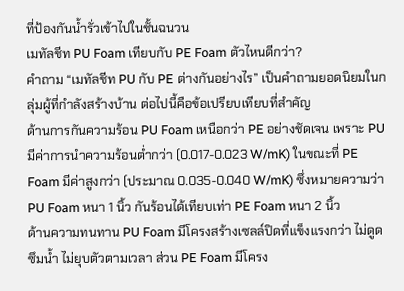ที่ป้องกันน้ำรั่วเข้าไปในชั้นฉนวน
เมทัลชีท PU Foam เทียบกับ PE Foam ตัวไหนดีกว่า?
คำถาม “เมทัลชีท PU กับ PE ต่างกันอย่างไร” เป็นคำถามยอดนิยมในกลุ่มผู้ที่กำลังสร้างบ้าน ต่อไปนี้คือข้อเปรียบเทียบที่สำคัญ
ด้านการกันความร้อน PU Foam เหนือกว่า PE อย่างชัดเจน เพราะ PU มีค่าการนำความร้อนต่ำกว่า (0.017-0.023 W/mK) ในขณะที่ PE Foam มีค่าสูงกว่า (ประมาณ 0.035-0.040 W/mK) ซึ่งหมายความว่า PU Foam หนา 1 นิ้ว กันร้อนได้เทียบเท่า PE Foam หนา 2 นิ้ว
ด้านความทนทาน PU Foam มีโครงสร้างเซลล์ปิดที่แข็งแรงกว่า ไม่ดูดซึมน้ำ ไม่ยุบตัวตามเวลา ส่วน PE Foam มีโครง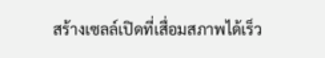สร้างเซลล์เปิดที่เสื่อมสภาพได้เร็ว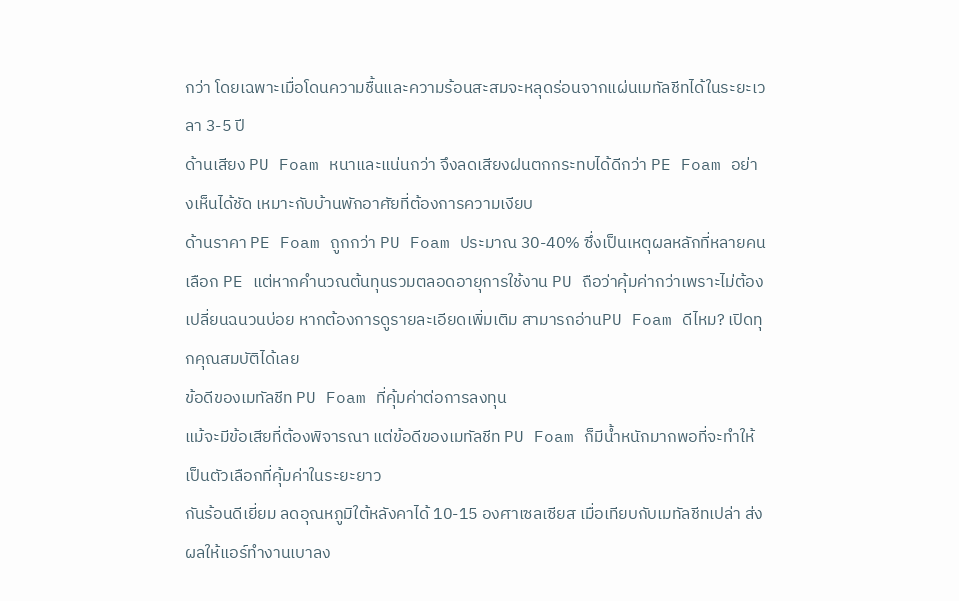กว่า โดยเฉพาะเมื่อโดนความชื้นและความร้อนสะสมจะหลุดร่อนจากแผ่นเมทัลชีทได้ในระยะเวลา 3-5 ปี
ด้านเสียง PU Foam หนาและแน่นกว่า จึงลดเสียงฝนตกกระทบได้ดีกว่า PE Foam อย่างเห็นได้ชัด เหมาะกับบ้านพักอาศัยที่ต้องการความเงียบ
ด้านราคา PE Foam ถูกกว่า PU Foam ประมาณ 30-40% ซึ่งเป็นเหตุผลหลักที่หลายคนเลือก PE แต่หากคำนวณต้นทุนรวมตลอดอายุการใช้งาน PU ถือว่าคุ้มค่ากว่าเพราะไม่ต้องเปลี่ยนฉนวนบ่อย หากต้องการดูรายละเอียดเพิ่มเติม สามารถอ่านPU Foam ดีไหม? เปิดทุกคุณสมบัติได้เลย
ข้อดีของเมทัลชีท PU Foam ที่คุ้มค่าต่อการลงทุน
แม้จะมีข้อเสียที่ต้องพิจารณา แต่ข้อดีของเมทัลชีท PU Foam ก็มีน้ำหนักมากพอที่จะทำให้เป็นตัวเลือกที่คุ้มค่าในระยะยาว
กันร้อนดีเยี่ยม ลดอุณหภูมิใต้หลังคาได้ 10-15 องศาเซลเซียส เมื่อเทียบกับเมทัลชีทเปล่า ส่งผลให้แอร์ทำงานเบาลง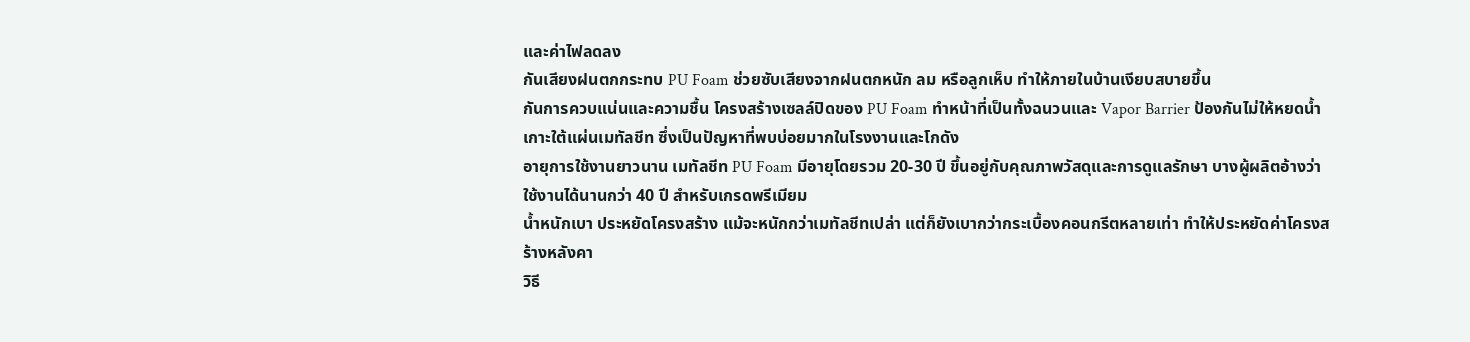และค่าไฟลดลง
กันเสียงฝนตกกระทบ PU Foam ช่วยซับเสียงจากฝนตกหนัก ลม หรือลูกเห็บ ทำให้ภายในบ้านเงียบสบายขึ้น
กันการควบแน่นและความชื้น โครงสร้างเซลล์ปิดของ PU Foam ทำหน้าที่เป็นทั้งฉนวนและ Vapor Barrier ป้องกันไม่ให้หยดน้ำเกาะใต้แผ่นเมทัลชีท ซึ่งเป็นปัญหาที่พบบ่อยมากในโรงงานและโกดัง
อายุการใช้งานยาวนาน เมทัลชีท PU Foam มีอายุโดยรวม 20-30 ปี ขึ้นอยู่กับคุณภาพวัสดุและการดูแลรักษา บางผู้ผลิตอ้างว่าใช้งานได้นานกว่า 40 ปี สำหรับเกรดพรีเมียม
น้ำหนักเบา ประหยัดโครงสร้าง แม้จะหนักกว่าเมทัลชีทเปล่า แต่ก็ยังเบากว่ากระเบื้องคอนกรีตหลายเท่า ทำให้ประหยัดค่าโครงสร้างหลังคา
วิธี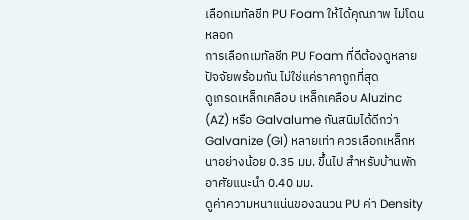เลือกเมทัลชีท PU Foam ให้ได้คุณภาพ ไม่โดนหลอก
การเลือกเมทัลชีท PU Foam ที่ดีต้องดูหลายปัจจัยพร้อมกัน ไม่ใช่แค่ราคาถูกที่สุด
ดูเกรดเหล็กเคลือบ เหล็กเคลือบ Aluzinc (AZ) หรือ Galvalume กันสนิมได้ดีกว่า Galvanize (GI) หลายเท่า ควรเลือกเหล็กหนาอย่างน้อย 0.35 มม. ขึ้นไป สำหรับบ้านพักอาศัยแนะนำ 0.40 มม.
ดูค่าความหนาแน่นของฉนวน PU ค่า Density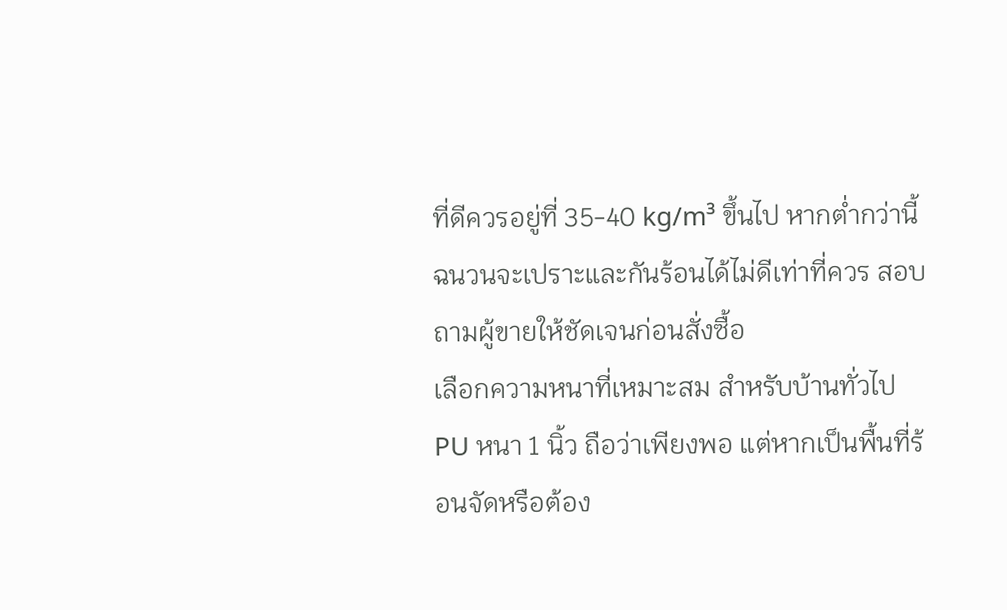ที่ดีควรอยู่ที่ 35-40 kg/m³ ขึ้นไป หากต่ำกว่านี้ ฉนวนจะเปราะและกันร้อนได้ไม่ดีเท่าที่ควร สอบถามผู้ขายให้ชัดเจนก่อนสั่งซื้อ
เลือกความหนาที่เหมาะสม สำหรับบ้านทั่วไป PU หนา 1 นิ้ว ถือว่าเพียงพอ แต่หากเป็นพื้นที่ร้อนจัดหรือต้อง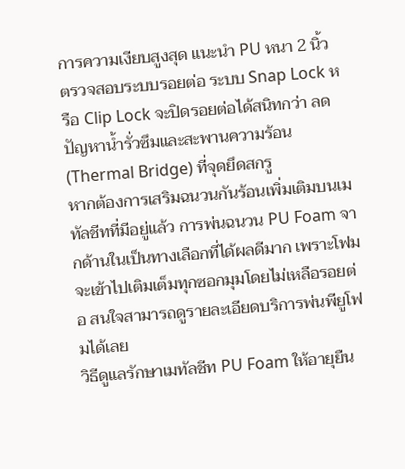การความเงียบสูงสุด แนะนำ PU หนา 2 นิ้ว
ตรวจสอบระบบรอยต่อ ระบบ Snap Lock หรือ Clip Lock จะปิดรอยต่อได้สนิทกว่า ลดปัญหาน้ำรั่วซึมและสะพานความร้อน (Thermal Bridge) ที่จุดยึดสกรู
หากต้องการเสริมฉนวนกันร้อนเพิ่มเติมบนเมทัลชีทที่มีอยู่แล้ว การพ่นฉนวน PU Foam จากด้านในเป็นทางเลือกที่ได้ผลดีมาก เพราะโฟมจะเข้าไปเติมเต็มทุกซอกมุมโดยไม่เหลือรอยต่อ สนใจสามารถดูรายละเอียดบริการพ่นพียูโฟมได้เลย
วิธีดูแลรักษาเมทัลชีท PU Foam ให้อายุยืน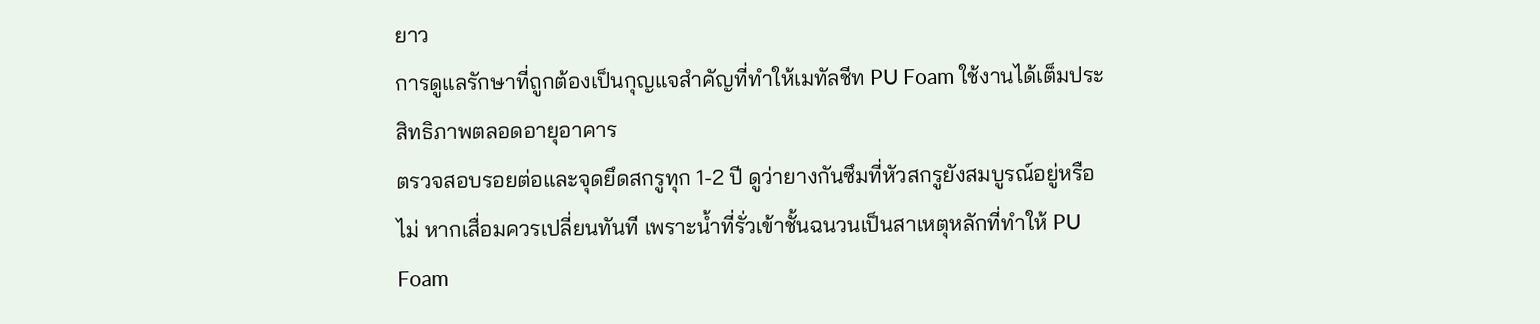ยาว
การดูแลรักษาที่ถูกต้องเป็นกุญแจสำคัญที่ทำให้เมทัลชีท PU Foam ใช้งานได้เต็มประสิทธิภาพตลอดอายุอาคาร
ตรวจสอบรอยต่อและจุดยึดสกรูทุก 1-2 ปี ดูว่ายางกันซึมที่หัวสกรูยังสมบูรณ์อยู่หรือไม่ หากเสื่อมควรเปลี่ยนทันที เพราะน้ำที่รั่วเข้าชั้นฉนวนเป็นสาเหตุหลักที่ทำให้ PU Foam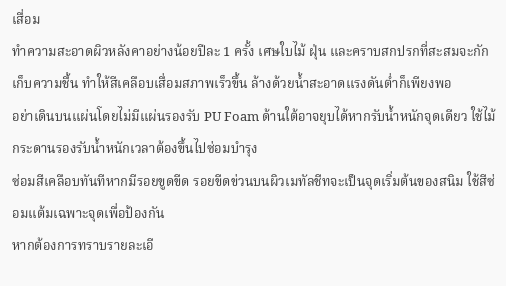เสื่อม
ทำความสะอาดผิวหลังคาอย่างน้อยปีละ 1 ครั้ง เศษใบไม้ ฝุ่น และคราบสกปรกที่สะสมจะกักเก็บความชื้น ทำให้สีเคลือบเสื่อมสภาพเร็วขึ้น ล้างด้วยน้ำสะอาดแรงดันต่ำก็เพียงพอ
อย่าเดินบนแผ่นโดยไม่มีแผ่นรองรับ PU Foam ด้านใต้อาจยุบได้หากรับน้ำหนักจุดเดียว ใช้ไม้กระดานรองรับน้ำหนักเวลาต้องขึ้นไปซ่อมบำรุง
ซ่อมสีเคลือบทันทีหากมีรอยขูดขีด รอยขีดข่วนบนผิวเมทัลชีทจะเป็นจุดเริ่มต้นของสนิม ใช้สีซ่อมแต้มเฉพาะจุดเพื่อป้องกัน
หากต้องการทราบรายละเอี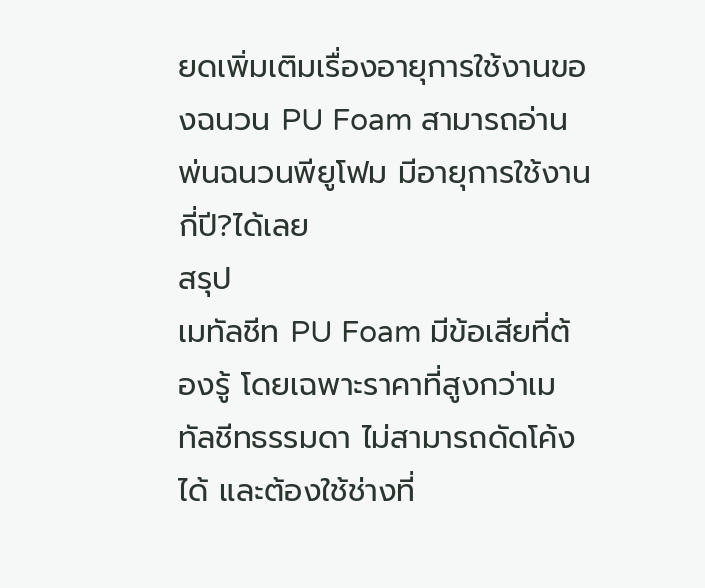ยดเพิ่มเติมเรื่องอายุการใช้งานของฉนวน PU Foam สามารถอ่านพ่นฉนวนพียูโฟม มีอายุการใช้งานกี่ปี?ได้เลย
สรุป
เมทัลชีท PU Foam มีข้อเสียที่ต้องรู้ โดยเฉพาะราคาที่สูงกว่าเมทัลชีทธรรมดา ไม่สามารถดัดโค้งได้ และต้องใช้ช่างที่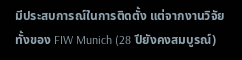มีประสบการณ์ในการติดตั้ง แต่จากงานวิจัยทั้งของ FIW Munich (28 ปียังคงสมบูรณ์)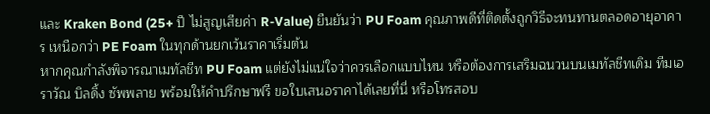และ Kraken Bond (25+ ปี ไม่สูญเสียค่า R-Value) ยืนยันว่า PU Foam คุณภาพดีที่ติดตั้งถูกวิธีจะทนทานตลอดอายุอาคาร เหนือกว่า PE Foam ในทุกด้านยกเว้นราคาเริ่มต้น
หากคุณกำลังพิจารณาเมทัลชีท PU Foam แต่ยังไม่แน่ใจว่าควรเลือกแบบไหน หรือต้องการเสริมฉนวนบนเมทัลชีทเดิม ทีมเอราวัณ บิลดิ้ง ซัพพลาย พร้อมให้คำปรึกษาฟรี ขอใบเสนอราคาได้เลยที่นี่ หรือโทรสอบ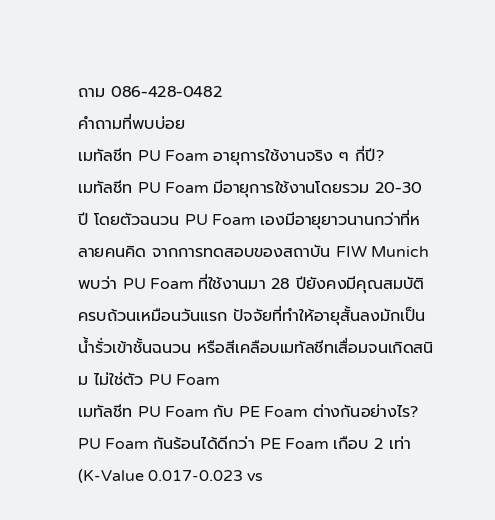ถาม 086-428-0482
คำถามที่พบบ่อย
เมทัลชีท PU Foam อายุการใช้งานจริง ๆ กี่ปี?
เมทัลชีท PU Foam มีอายุการใช้งานโดยรวม 20-30 ปี โดยตัวฉนวน PU Foam เองมีอายุยาวนานกว่าที่หลายคนคิด จากการทดสอบของสถาบัน FIW Munich พบว่า PU Foam ที่ใช้งานมา 28 ปียังคงมีคุณสมบัติครบถ้วนเหมือนวันแรก ปัจจัยที่ทำให้อายุสั้นลงมักเป็นน้ำรั่วเข้าชั้นฉนวน หรือสีเคลือบเมทัลชีทเสื่อมจนเกิดสนิม ไม่ใช่ตัว PU Foam
เมทัลชีท PU Foam กับ PE Foam ต่างกันอย่างไร?
PU Foam กันร้อนได้ดีกว่า PE Foam เกือบ 2 เท่า (K-Value 0.017-0.023 vs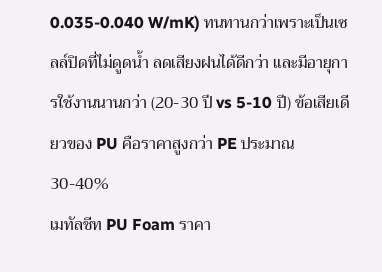0.035-0.040 W/mK) ทนทานกว่าเพราะเป็นเซลล์ปิดที่ไม่ดูดน้ำ ลดเสียงฝนได้ดีกว่า และมีอายุการใช้งานนานกว่า (20-30 ปี vs 5-10 ปี) ข้อเสียเดียวของ PU คือราคาสูงกว่า PE ประมาณ 30-40%
เมทัลชีท PU Foam ราคา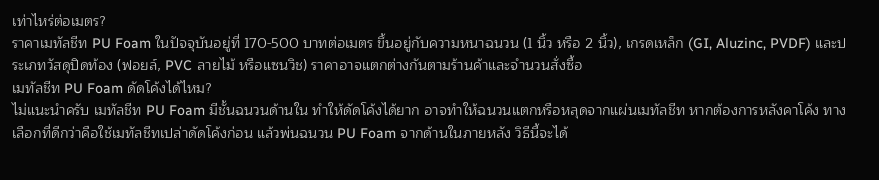เท่าไหร่ต่อเมตร?
ราคาเมทัลชีท PU Foam ในปัจจุบันอยู่ที่ 170-500 บาทต่อเมตร ขึ้นอยู่กับความหนาฉนวน (1 นิ้ว หรือ 2 นิ้ว), เกรดเหล็ก (GI, Aluzinc, PVDF) และประเภทวัสดุปิดท้อง (ฟอยล์, PVC ลายไม้ หรือแซนวิช) ราคาอาจแตกต่างกันตามร้านค้าและจำนวนสั่งซื้อ
เมทัลชีท PU Foam ดัดโค้งได้ไหม?
ไม่แนะนำครับ เมทัลชีท PU Foam มีชั้นฉนวนด้านใน ทำให้ดัดโค้งได้ยาก อาจทำให้ฉนวนแตกหรือหลุดจากแผ่นเมทัลชีท หากต้องการหลังคาโค้ง ทางเลือกที่ดีกว่าคือใช้เมทัลชีทเปล่าดัดโค้งก่อน แล้วพ่นฉนวน PU Foam จากด้านในภายหลัง วิธีนี้จะได้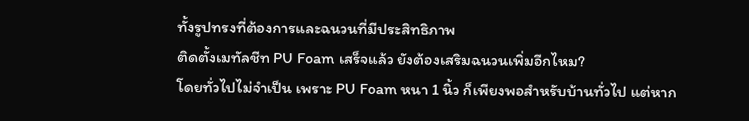ทั้งรูปทรงที่ต้องการและฉนวนที่มีประสิทธิภาพ
ติดตั้งเมทัลชีท PU Foam เสร็จแล้ว ยังต้องเสริมฉนวนเพิ่มอีกไหม?
โดยทั่วไปไม่จำเป็น เพราะ PU Foam หนา 1 นิ้ว ก็เพียงพอสำหรับบ้านทั่วไป แต่หาก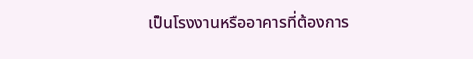เป็นโรงงานหรืออาคารที่ต้องการ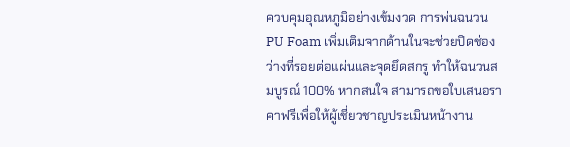ควบคุมอุณหภูมิอย่างเข้มงวด การพ่นฉนวน PU Foam เพิ่มเติมจากด้านในจะช่วยปิดช่องว่างที่รอยต่อแผ่นและจุดยึดสกรู ทำให้ฉนวนสมบูรณ์ 100% หากสนใจ สามารถขอใบเสนอราคาฟรีเพื่อให้ผู้เชี่ยวชาญประเมินหน้างาน